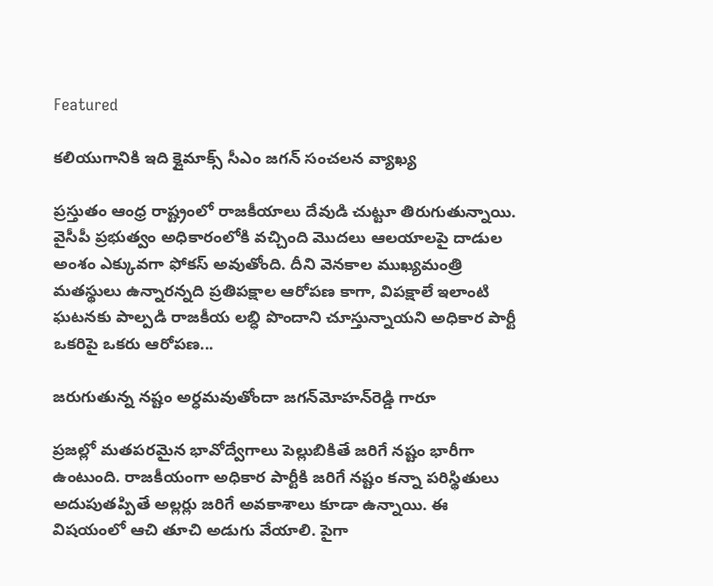Featured

కలియుగానికి ఇది క్లైమాక్స్‌ సీఎం జగన్‌ సంచలన వ్యాఖ్య

ప్రస్తుతం ఆంధ్ర రాష్ట్రంలో రాజకీయాలు దేవుడి చుట్టూ తిరుగుతున్నాయి. వైసీపీ ప్రభుత్వం అధికారంలోకి వచ్చింది మొదలు ఆలయాలపై దాడుల అంశం ఎక్కువగా ఫోకస్‌ అవుతోంది. దీని వెనకాల ముఖ్యమంత్రి మతస్థులు ఉన్నారన్నది ప్రతిపక్షాల ఆరోపణ కాగా, విపక్షాలే ఇలాంటి ఘటనకు పాల్పడి రాజకీయ లబ్ధి పొందాని చూస్తున్నాయని అధికార పార్టీ ఒకరిపై ఒకరు ఆరోపణ...

జరుగుతున్న నష్టం అర్ధమవుతోందా జగన్‌మోహన్‌రెడ్డి గారూ

ప్రజల్లో మతపరమైన భావోద్వేగాలు పెల్లుబికితే జరిగే నష్టం భారీగా ఉంటుంది. రాజకీయంగా అధికార పార్టీకి జరిగే నష్టం కన్నా పరిస్థితులు అదుపుతప్పితే అల్లర్లు జరిగే అవకాశాలు కూడా ఉన్నాయి. ఈ విషయంలో ఆచి తూచి అడుగు వేయాలి. పైగా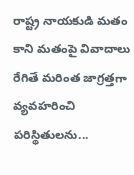రాష్ట్ర నాయకుడి మతం కాని మతంపై వివాదాలు రేగితే మరింత జాగ్రత్తగా వ్యవహరించి పరిస్థితులను...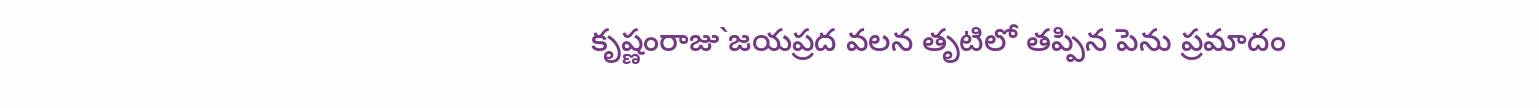కృష్ణంరాజు`జయప్రద వలన తృటిలో తప్పిన పెను ప్రమాదం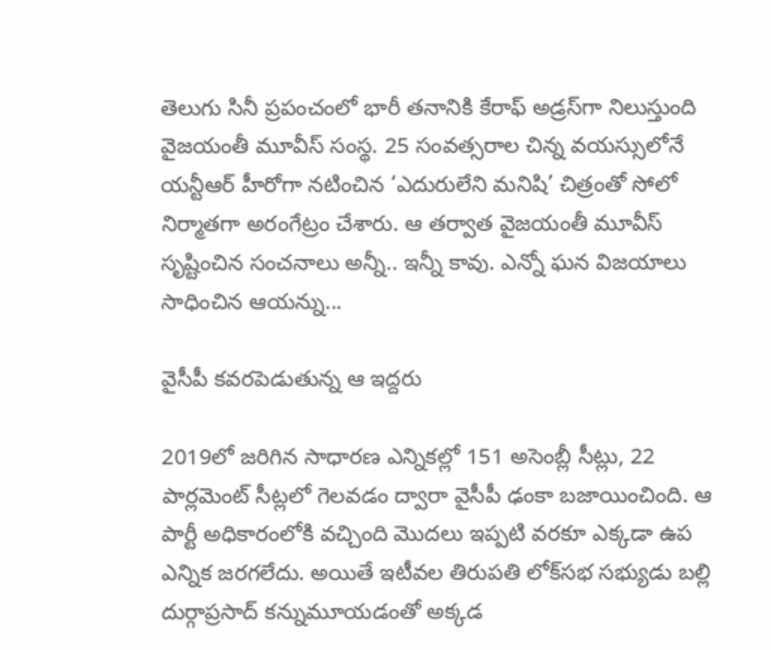తెలుగు సినీ ప్రపంచంలో భారీ తనానికి కేరాఫ్‌ అడ్రస్‌గా నిలుస్తుంది వైజయంతీ మూవీస్‌ సంస్థ. 25 సంవత్సరాల చిన్న వయస్సులోనే యన్టీఆర్‌ హీరోగా నటించిన ‘ఎదురులేని మనిషి’ చిత్రంతో సోలో నిర్మాతగా అరంగేట్రం చేశారు. ఆ తర్వాత వైజయంతీ మూవీస్‌ సృష్టించిన సంచనాలు అన్నీ.. ఇన్నీ కావు. ఎన్నో ఘన విజయాలు సాధించిన ఆయన్ను...

వైసీపీ కవరపెడుతున్న ఆ ఇద్దరు

2019లో జరిగిన సాధారణ ఎన్నికల్లో 151 అసెంబ్లీ సీట్లు, 22 పార్లమెంట్‌ సీట్లలో గెలవడం ద్వారా వైసీపీ ఢంకా బజాయించింది. ఆ పార్టీ అధికారంలోకి వచ్చింది మొదలు ఇప్పటి వరకూ ఎక్కడా ఉప ఎన్నిక జరగలేదు. అయితే ఇటీవల తిరుపతి లోక్‌సభ సభ్యుడు బల్లి దుర్గాప్రసాద్‌ కన్నుమూయడంతో అక్కడ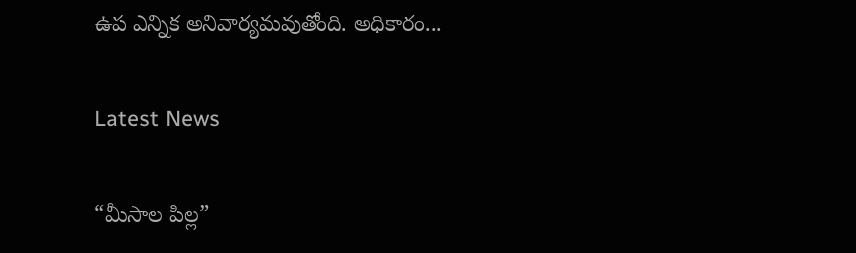ఉప ఎన్నిక అనివార్యమవుతోంది. అధికారం...

Latest News

“మీసాల పిల్ల”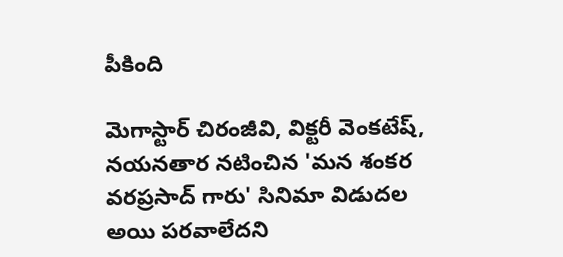పీకింది

మెగాస్టార్ చిరంజీవి, విక్టరీ వెంకటేష్, నయనతార నటించిన 'మన శంకర వరప్రసాద్ గారు' సినిమా విడుదల అయి పరవాలేదని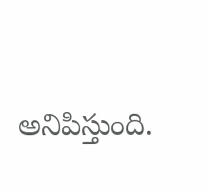అనిపిస్తుంది.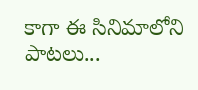కాగా ఈ సినిమాలోని పాటలు...